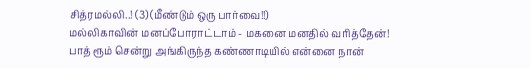சித்ரமல்லி..! (3) (மீண்டும் ஒரு பார்வை!!)
மல்லிகாவின் மனப்போராட்டாம் - மகனை மனதில் வரித்தேன்!
பாத் ரூம் சென்று அங்கிருந்த கண்ணாடியில் என்னை நான்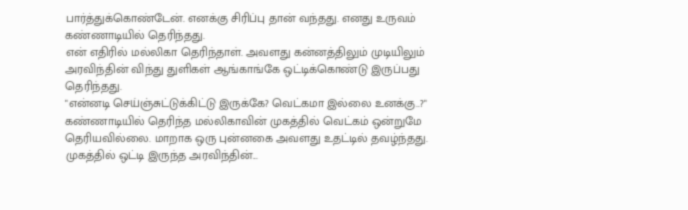பார்த்துக்கொண்டேன். எனக்கு சிரிப்பு தான் வந்தது. எனது உருவம் கண்ணாடியில் தெரிந்தது.
என் எதிரில் மல்லிகா தெரிந்தாள். அவளது கன்னத்திலும் முடியிலும் அரவிந்தின் விந்து துளிகள் ஆங்காங்கே ஒட்டிக்கொண்டு இருப்பது தெரிந்தது.
"என்னடி செய்ஞ்சுட்டுக்கிட்டு இருக்கே? வெட்கமா இல்லை உனக்கு..?" கண்ணாடியில் தெரிந்த மல்லிகாவின் முகத்தில் வெட்கம் ஒன்றுமே தெரியவில்லை. மாறாக ஒரு புன்னகை அவளது உதட்டில் தவழ்ந்தது. முகத்தில் ஒட்டி இருந்த அரவிந்தின்...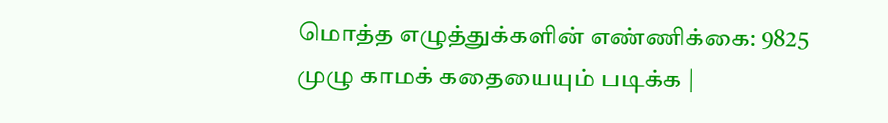மொத்த எழுத்துக்களின் எண்ணிக்கை: 9825
முழு காமக் கதையையும் படிக்க |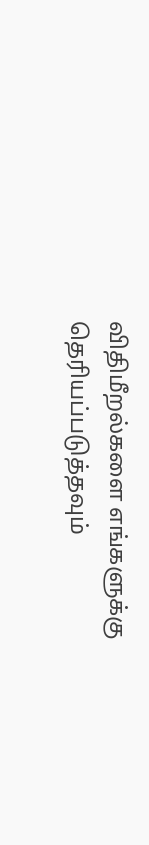விதிமீறல்களை எங்களுக்கு தெரியப்படுத்தவும்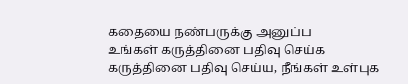கதையை நண்பருக்கு அனுப்ப
உங்கள் கருத்தினை பதிவு செய்க
கருத்தினை பதிவு செய்ய, நீங்கள் உள்புக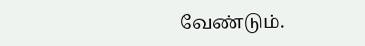வேண்டும்.